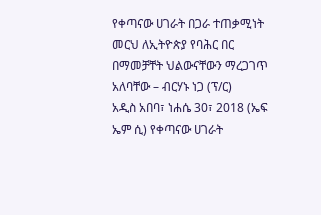የቀጣናው ሀገራት በጋራ ተጠቃሚነት መርህ ለኢትዮጵያ የባሕር በር በማመቻቸት ህልውናቸውን ማረጋገጥ አለባቸው – ብርሃኑ ነጋ (ፕ/ር)
አዲስ አበባ፣ ነሐሴ 30፣ 2018 (ኤፍ ኤም ሲ) የቀጣናው ሀገራት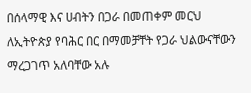በሰላማዊ እና ሀብትን በጋራ በመጠቀም መርህ ለኢትዮጵያ የባሕር በር በማመቻቸት የጋራ ህልውናቸውን ማረጋገጥ አለባቸው አሉ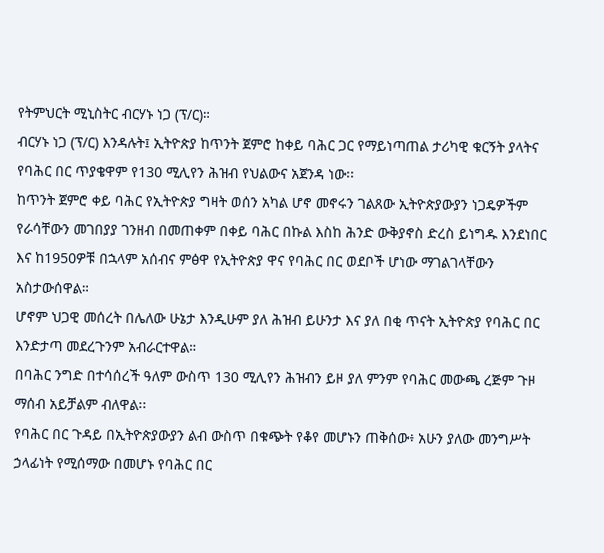የትምህርት ሚኒስትር ብርሃኑ ነጋ (ፕ/ር)።
ብርሃኑ ነጋ (ፕ/ር) እንዳሉት፤ ኢትዮጵያ ከጥንት ጀምሮ ከቀይ ባሕር ጋር የማይነጣጠል ታሪካዊ ቁርኝት ያላትና የባሕር በር ጥያቄዋም የ130 ሚሊየን ሕዝብ የህልውና አጀንዳ ነው፡፡
ከጥንት ጀምሮ ቀይ ባሕር የኢትዮጵያ ግዛት ወሰን አካል ሆኖ መኖሩን ገልጸው ኢትዮጵያውያን ነጋዴዎችም የራሳቸውን መገበያያ ገንዘብ በመጠቀም በቀይ ባሕር በኩል እስከ ሕንድ ውቅያኖስ ድረስ ይነግዱ እንደነበር እና ከ1950ዎቹ በኋላም አሰብና ምፅዋ የኢትዮጵያ ዋና የባሕር በር ወደቦች ሆነው ማገልገላቸውን አስታውሰዋል።
ሆኖም ህጋዊ መሰረት በሌለው ሁኔታ እንዲሁም ያለ ሕዝብ ይሁንታ እና ያለ በቂ ጥናት ኢትዮጵያ የባሕር በር እንድታጣ መደረጉንም አብራርተዋል።
በባሕር ንግድ በተሳሰረች ዓለም ውስጥ 130 ሚሊየን ሕዝብን ይዞ ያለ ምንም የባሕር መውጫ ረጅም ጉዞ ማሰብ አይቻልም ብለዋል፡፡
የባሕር በር ጉዳይ በኢትዮጵያውያን ልብ ውስጥ በቁጭት የቆየ መሆኑን ጠቅሰው፥ አሁን ያለው መንግሥት ኃላፊነት የሚሰማው በመሆኑ የባሕር በር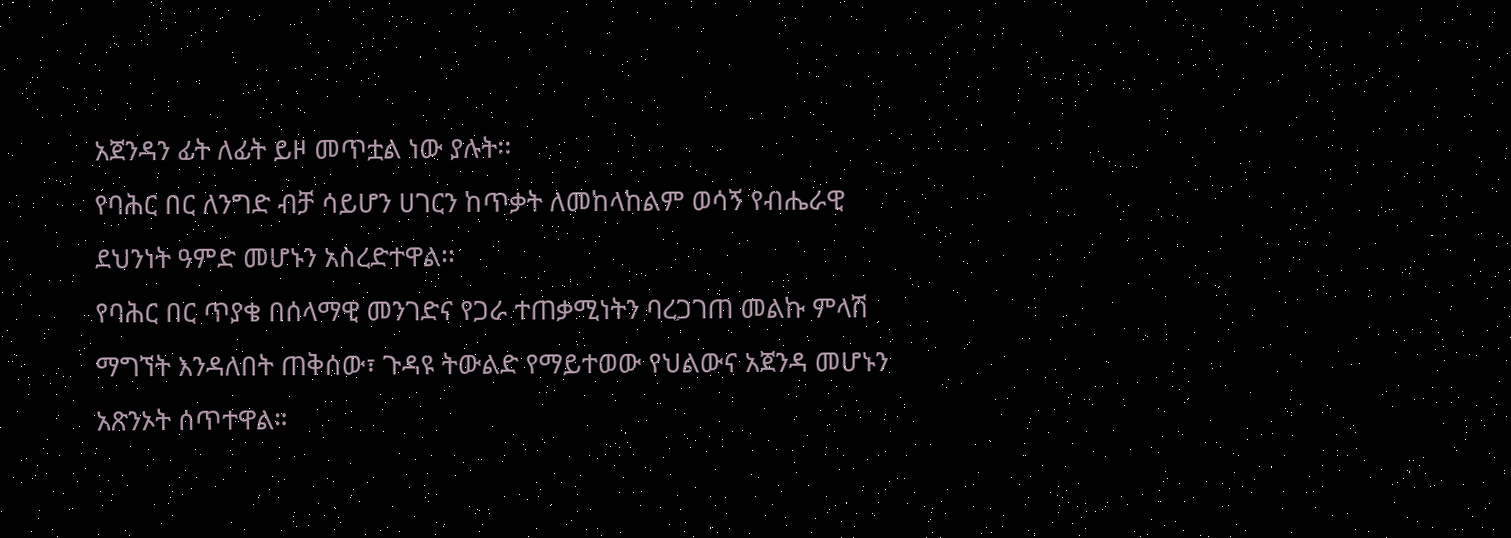አጀንዳን ፊት ለፊት ይዞ መጥቷል ነው ያሉት፡፡
የባሕር በር ለንግድ ብቻ ሳይሆን ሀገርን ከጥቃት ለመከላከልም ወሳኝ የብሔራዊ ደህንነት ዓምድ መሆኑን አስረድተዋል፡፡
የባሕር በር ጥያቄ በሰላማዊ መንገድና የጋራ ተጠቃሚነትን ባረጋገጠ መልኩ ምላሽ ማግኘት እንዳለበት ጠቅሰው፣ ጉዳዩ ትውልድ የማይተወው የህልውና አጀንዳ መሆኑን አጽንኦት ሰጥተዋል።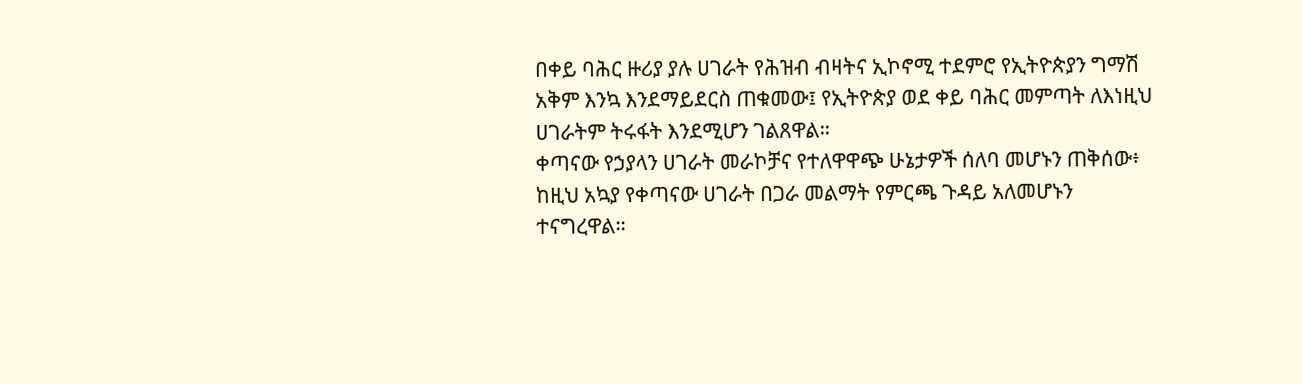በቀይ ባሕር ዙሪያ ያሉ ሀገራት የሕዝብ ብዛትና ኢኮኖሚ ተደምሮ የኢትዮጵያን ግማሽ አቅም እንኳ እንደማይደርስ ጠቁመው፤ የኢትዮጵያ ወደ ቀይ ባሕር መምጣት ለእነዚህ ሀገራትም ትሩፋት እንደሚሆን ገልጸዋል።
ቀጣናው የኃያላን ሀገራት መራኮቻና የተለዋዋጭ ሁኔታዎች ሰለባ መሆኑን ጠቅሰው፥ ከዚህ አኳያ የቀጣናው ሀገራት በጋራ መልማት የምርጫ ጉዳይ አለመሆኑን ተናግረዋል።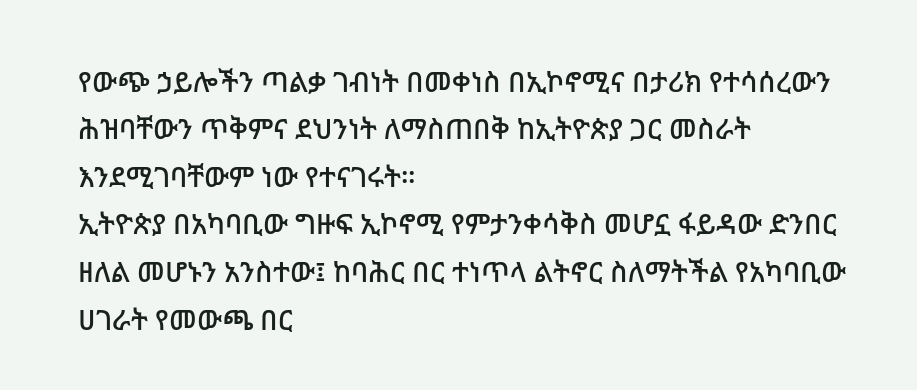የውጭ ኃይሎችን ጣልቃ ገብነት በመቀነስ በኢኮኖሚና በታሪክ የተሳሰረውን ሕዝባቸውን ጥቅምና ደህንነት ለማስጠበቅ ከኢትዮጵያ ጋር መስራት እንደሚገባቸውም ነው የተናገሩት።
ኢትዮጵያ በአካባቢው ግዙፍ ኢኮኖሚ የምታንቀሳቅስ መሆኗ ፋይዳው ድንበር ዘለል መሆኑን አንስተው፤ ከባሕር በር ተነጥላ ልትኖር ስለማትችል የአካባቢው ሀገራት የመውጫ በር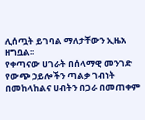ሊሰጧት ይገባል ማለታቸውን ኢዜአ ዘግቧል፡፡
የቀጣናው ሀገራት በሰላማዊ መንገድ የውጭ ኃይሎችን ጣልቃ ገብነት በመከላከልና ሀብትን በጋራ በመጠቀም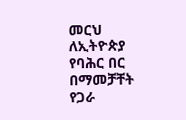መርህ ለኢትዮጵያ የባሕር በር በማመቻቸት የጋራ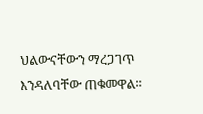ህልውናቸውን ማረጋገጥ እንዳለባቸው ጠቁመዋል።